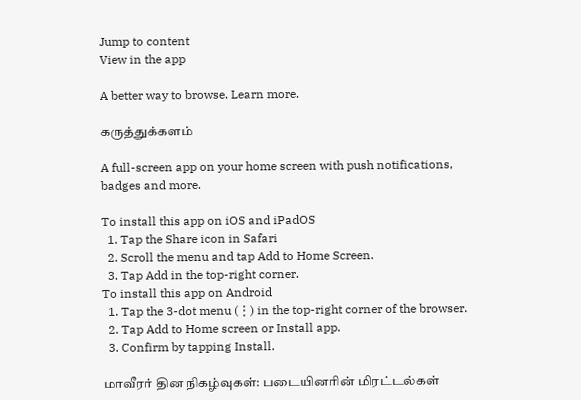Jump to content
View in the app

A better way to browse. Learn more.

கருத்துக்களம்

A full-screen app on your home screen with push notifications, badges and more.

To install this app on iOS and iPadOS
  1. Tap the Share icon in Safari
  2. Scroll the menu and tap Add to Home Screen.
  3. Tap Add in the top-right corner.
To install this app on Android
  1. Tap the 3-dot menu (⋮) in the top-right corner of the browser.
  2. Tap Add to Home screen or Install app.
  3. Confirm by tapping Install.

மாவீரர் தின நிகழ்வுகள்: படையினரின் மிரட்டல்கள்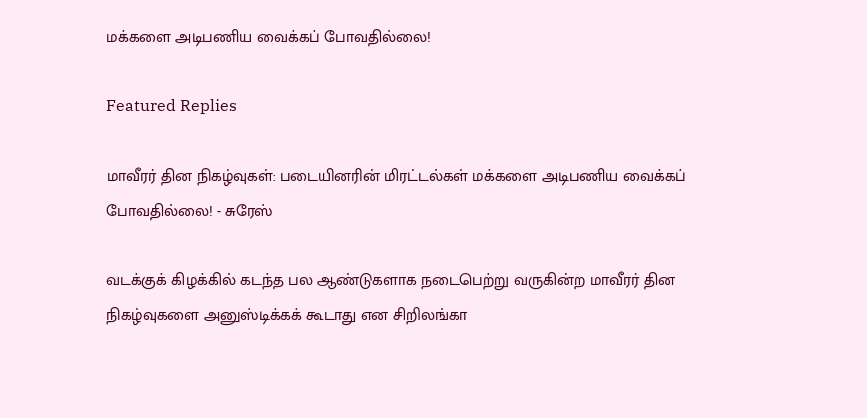மக்களை அடிபணிய வைக்கப் போவதில்லை!

Featured Replies

மாவீரர் தின நிகழ்வுகள்: படையினரின் மிரட்டல்கள் மக்களை அடிபணிய வைக்கப் போவதில்லை! - சுரேஸ்

வடக்குக் கிழக்கில் கடந்த பல ஆண்டுகளாக நடைபெற்று வருகின்ற மாவீரர் தின நிகழ்வுகளை அனுஸ்டிக்கக் கூடாது என சிறிலங்கா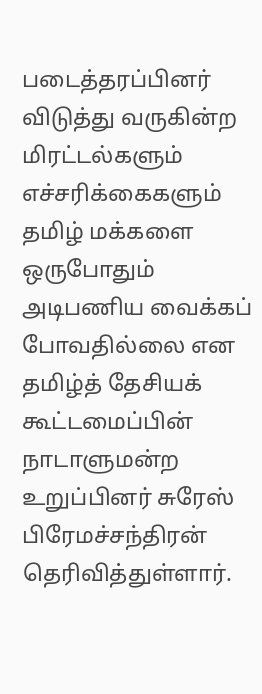படைத்தரப்பினர் விடுத்து வருகின்ற மிரட்டல்களும் எச்சரிக்கைகளும் தமிழ் மக்களை ஒருபோதும் அடிபணிய வைக்கப் போவதில்லை என தமிழ்த் தேசியக் கூட்டமைப்பின் நாடாளுமன்ற உறுப்பினர் சுரேஸ் பிரேமச்சந்திரன் தெரிவித்துள்ளார்.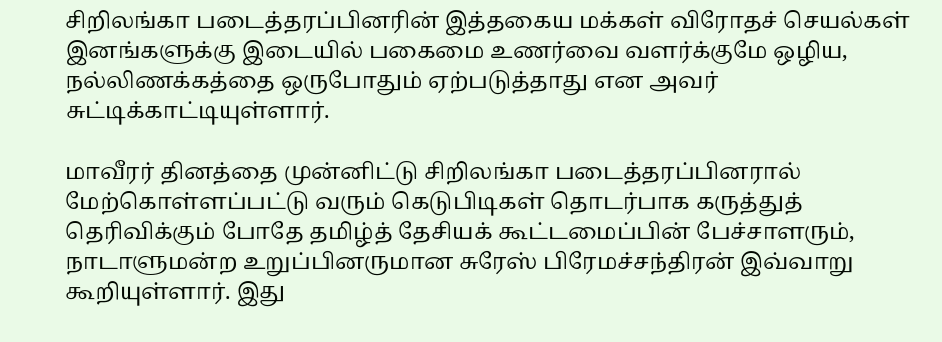சிறிலங்கா படைத்தரப்பினரின் இத்தகைய மக்கள் விரோதச் செயல்கள் இனங்களுக்கு இடையில் பகைமை உணர்வை வளர்க்குமே ஒழிய, நல்லிணக்கத்தை ஒருபோதும் ஏற்படுத்தாது என அவர் சுட்டிக்காட்டியுள்ளார்.

மாவீரர் தினத்தை முன்னிட்டு சிறிலங்கா படைத்தரப்பினரால் மேற்கொள்ளப்பட்டு வரும் கெடுபிடிகள் தொடர்பாக கருத்துத் தெரிவிக்கும் போதே தமிழ்த் தேசியக் கூட்டமைப்பின் பேச்சாளரும், நாடாளுமன்ற உறுப்பினருமான சுரேஸ் பிரேமச்சந்திரன் இவ்வாறு கூறியுள்ளார். இது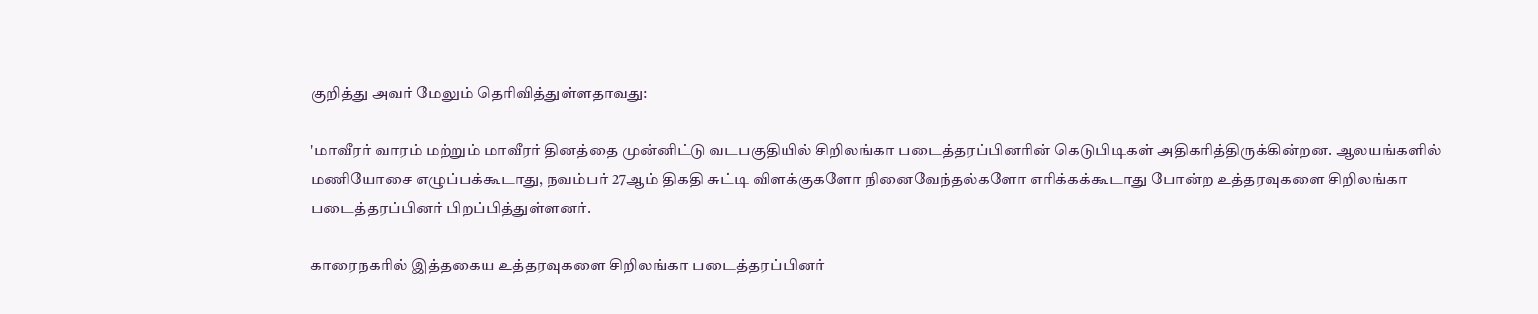குறித்து அவர் மேலும் தெரிவித்துள்ளதாவது:

'மாவீரர் வாரம் மற்றும் மாவீரர் தினத்தை முன்னிட்டு வடபகுதியில் சிறிலங்கா படைத்தரப்பினரின் கெடுபிடிகள் அதிகரித்திருக்கின்றன. ஆலயங்களில் மணியோசை எழுப்பக்கூடாது, நவம்பர் 27ஆம் திகதி சுட்டி விளக்குகளோ நினைவேந்தல்களோ எரிக்கக்கூடாது போன்ற உத்தரவுகளை சிறிலங்கா படைத்தரப்பினர் பிறப்பித்துள்ளனர்.

காரைநகரில் இத்தகைய உத்தரவுகளை சிறிலங்கா படைத்தரப்பினர்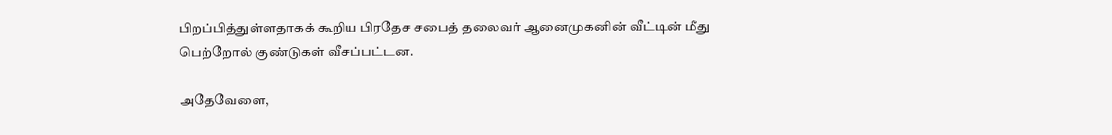பிறப்பித்துள்ளதாகக் கூறிய பிரதேச சபைத் தலைவர் ஆனைமுகனின் வீட்டின் மீது பெற்றோல் குண்டுகள் வீசப்பட்டன.

அதேவேளை,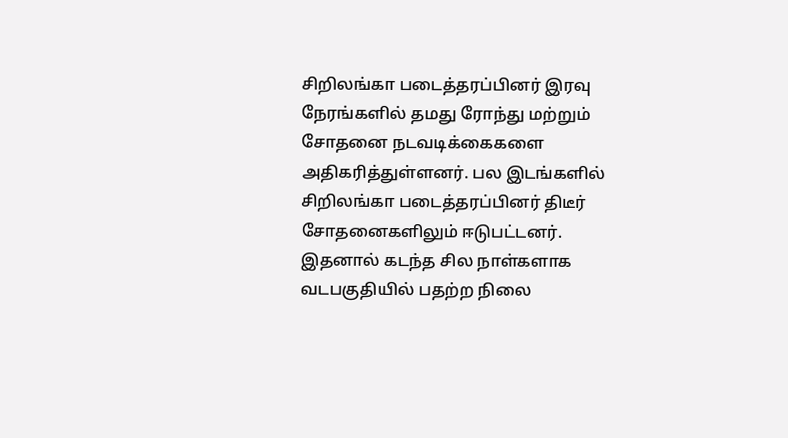சிறிலங்கா படைத்தரப்பினர் இரவு நேரங்களில் தமது ரோந்து மற்றும் சோதனை நடவடிக்கைகளை அதிகரித்துள்ளனர். பல இடங்களில் சிறிலங்கா படைத்தரப்பினர் திடீர் சோதனைகளிலும் ஈடுபட்டனர். இதனால் கடந்த சில நாள்களாக வடபகுதியில் பதற்ற நிலை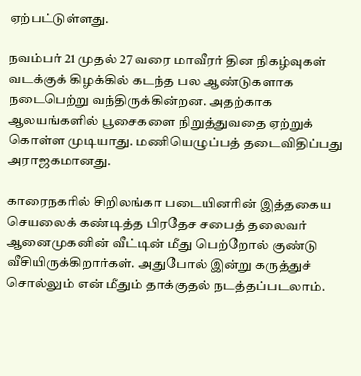ஏற்பட்டுள்ளது.

நவம்பர் 21 முதல் 27 வரை மாவீரர் தின நிகழ்வுகள் வடக்குக் கிழக்கில் கடந்த பல ஆண்டுகளாக நடைபெற்று வந்திருக்கின்றன. அதற்காக ஆலயங்களில் பூசைகளை நிறுத்துவதை ஏற்றுக் கொள்ள முடியாது. மணியெழுப்பத் தடைவிதிப்பது அராஜகமானது.

காரைநகரில் சிறிலங்கா படையினரின் இத்தகைய செயலைக் கண்டித்த பிரதேச சபைத் தலைவர் ஆனைமுகனின் வீட்டின் மீது பெற்றோல் குண்டு வீசியிருக்கிறார்கள். அதுபோல் இன்று கருத்துச் சொல்லும் என் மீதும் தாக்குதல் நடத்தப்படலாம்.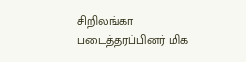சிறிலங்கா படைத்தரப்பினர் மிக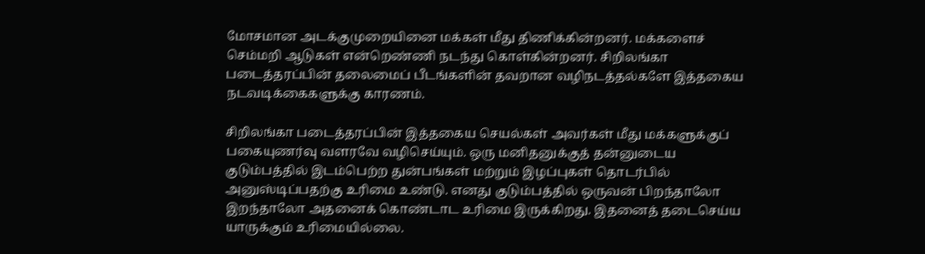மோசமான அடக்குமுறையினை மக்கள் மீது திணிக்கின்றனர். மக்களைச் செம்மறி ஆடுகள் என்றெண்ணி நடந்து கொள்கின்றனர். சிறிலங்கா படைத்தரப்பின் தலைமைப் பீடங்களின் தவறான வழிநடத்தல்களே இத்தகைய நடவடிக்கைகளுக்கு காரணம்.

சிறிலங்கா படைத்தரப்பின் இத்தகைய செயல்கள் அவர்கள் மீது மக்களுக்குப் பகையுணர்வு வளரவே வழிசெய்யும். ஒரு மனிதனுக்குத் தன்னுடைய குடும்பத்தில் இடம்பெற்ற துன்பங்கள் மற்றும் இழப்புகள் தொடர்பில் அனுஸ்டிப்பதற்கு உரிமை உண்டு. எனது குடும்பத்தில் ஒருவன் பிறந்தாலோ இறந்தாலோ அதனைக் கொண்டாட உரிமை இருக்கிறது. இதனைத் தடைசெய்ய யாருக்கும் உரிமையில்லை.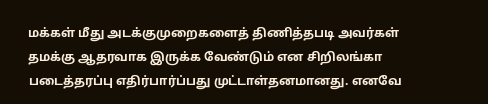மக்கள் மீது அடக்குமுறைகளைத் திணித்தபடி அவர்கள் தமக்கு ஆதரவாக இருக்க வேண்டும் என சிறிலங்கா படைத்தரப்பு எதிர்பார்ப்பது முட்டாள்தனமானது. எனவே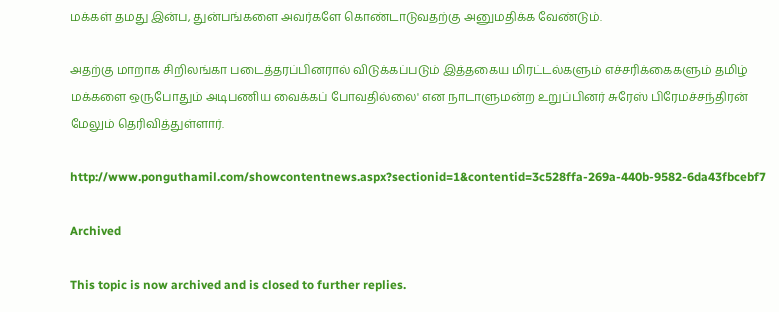மக்கள் தமது இன்ப, துன்பங்களை அவர்களே கொண்டாடுவதற்கு அனுமதிக்க வேண்டும்.

அதற்கு மாறாக சிறிலங்கா படைத்தரப்பினரால் விடுக்கப்படும் இத்தகைய மிரட்டல்களும் எச்சரிக்கைகளும் தமிழ் மக்களை ஒருபோதும் அடிபணிய வைக்கப் போவதில்லை' என நாடாளுமன்ற உறுப்பினர் சுரேஸ் பிரேமச்சந்திரன் மேலும் தெரிவித்துள்ளார்.

http://www.ponguthamil.com/showcontentnews.aspx?sectionid=1&contentid=3c528ffa-269a-440b-9582-6da43fbcebf7

Archived

This topic is now archived and is closed to further replies.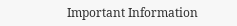Important Information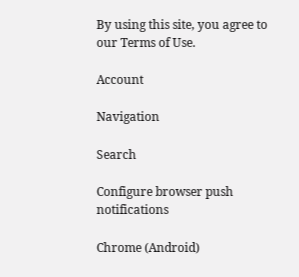By using this site, you agree to our Terms of Use.

Account

Navigation

Search

Configure browser push notifications

Chrome (Android)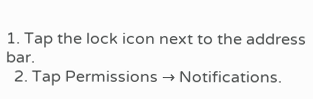1. Tap the lock icon next to the address bar.
  2. Tap Permissions → Notifications.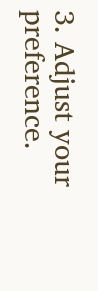3. Adjust your preference.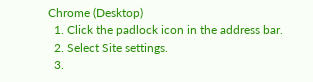Chrome (Desktop)
  1. Click the padlock icon in the address bar.
  2. Select Site settings.
  3.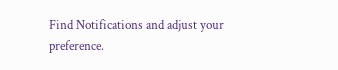Find Notifications and adjust your preference.